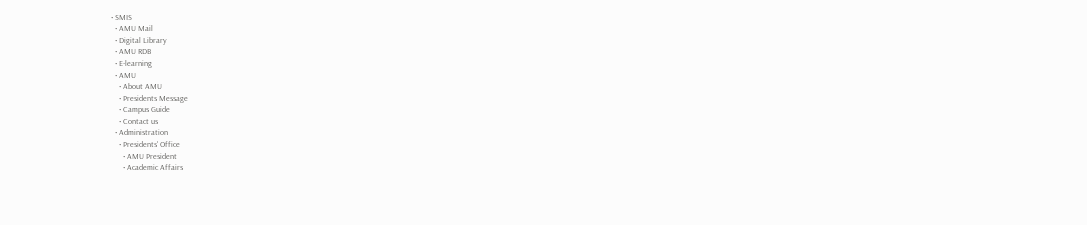• SMIS
  • AMU Mail
  • Digital Library
  • AMU RDB
  • E-learning
  • AMU
    • About AMU
    • Presidents Message
    • Campus Guide
    • Contact us
  • Administration
    • Presidents' Office
      • AMU President
      • Academic Affairs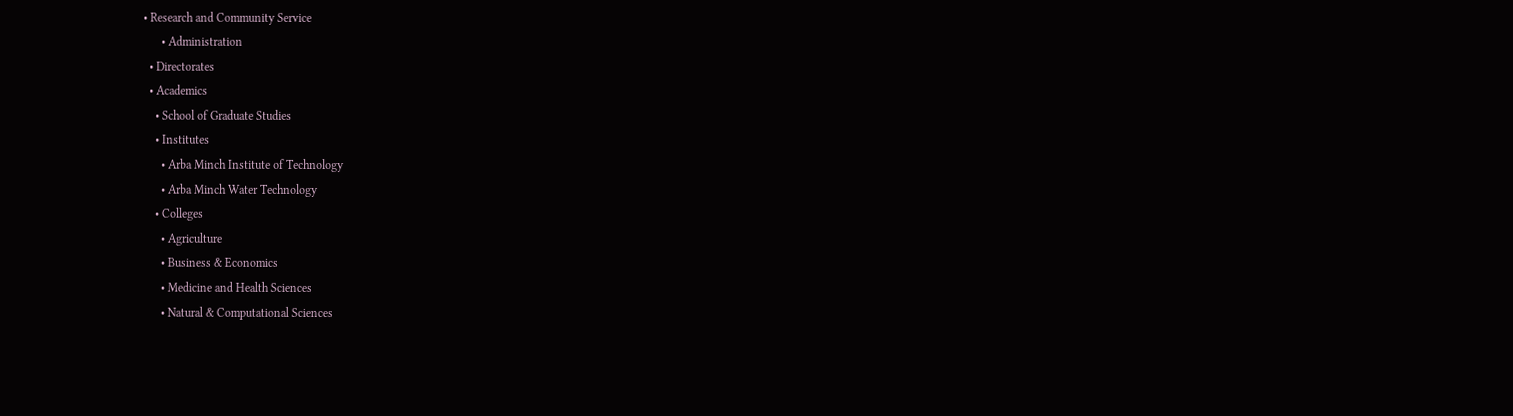• Research and Community Service
      • Administration
  • Directorates
  • Academics
    • School of Graduate Studies
    • Institutes
      • Arba Minch Institute of Technology
      • Arba Minch Water Technology
    • Colleges
      • Agriculture
      • Business & Economics
      • Medicine and Health Sciences
      • Natural & Computational Sciences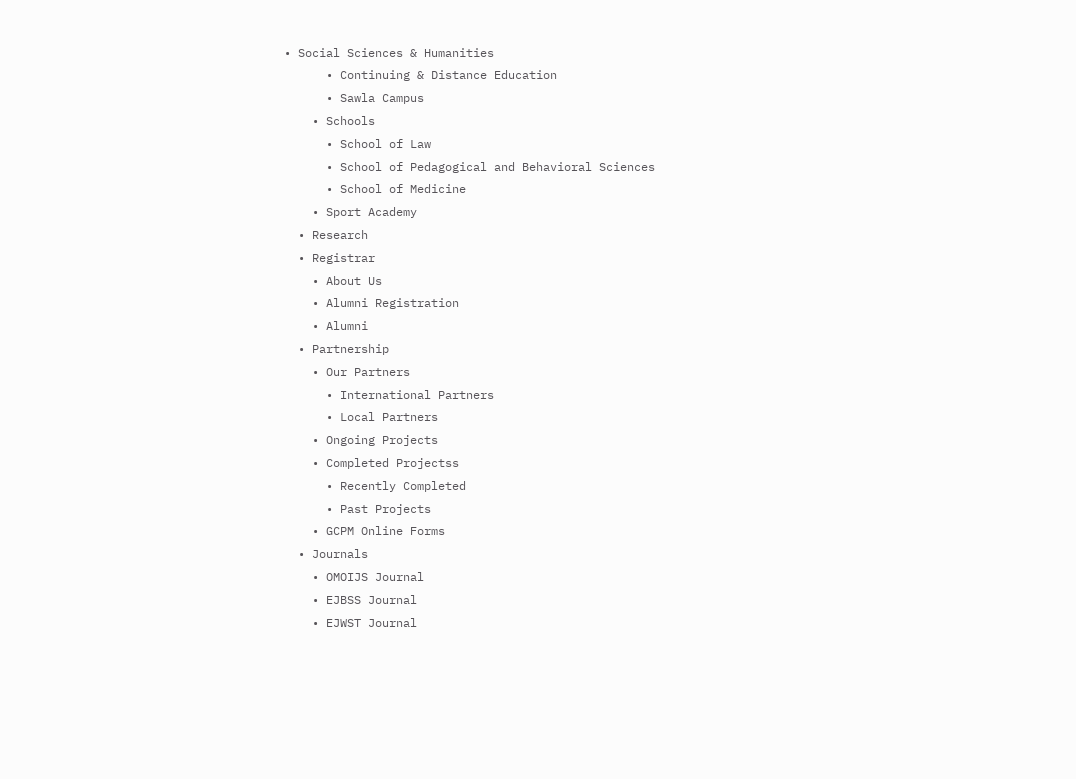• Social Sciences & Humanities
      • Continuing & Distance Education
      • Sawla Campus
    • Schools
      • School of Law
      • School of Pedagogical and Behavioral Sciences
      • School of Medicine
    • Sport Academy
  • Research
  • Registrar
    • About Us
    • Alumni Registration
    • Alumni
  • Partnership
    • Our Partners
      • International Partners
      • Local Partners
    • Ongoing Projects
    • Completed Projectss
      • Recently Completed
      • Past Projects
    • GCPM Online Forms
  • Journals
    • OMOIJS Journal
    • EJBSS Journal
    • EJWST Journal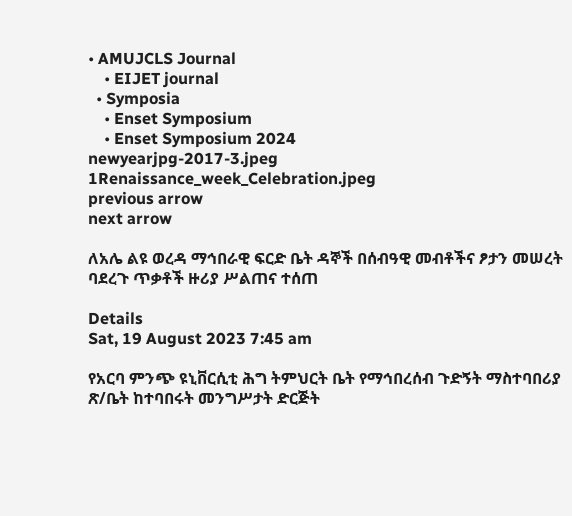• AMUJCLS Journal
    • EIJET journal
  • Symposia
    • Enset Symposium
    • Enset Symposium 2024
newyearjpg-2017-3.jpeg
1Renaissance_week_Celebration.jpeg
previous arrow
next arrow

ለአሌ ልዩ ወረዳ ማኅበራዊ ፍርድ ቤት ዳኞች በሰብዓዊ መብቶችና ፆታን መሠረት ባደረጉ ጥቃቶች ዙሪያ ሥልጠና ተሰጠ

Details
Sat, 19 August 2023 7:45 am

የአርባ ምንጭ ዩኒቨርሲቲ ሕግ ትምህርት ቤት የማኅበረሰብ ጉድኝት ማስተባበሪያ ጽ/ቤት ከተባበሩት መንግሥታት ድርጅት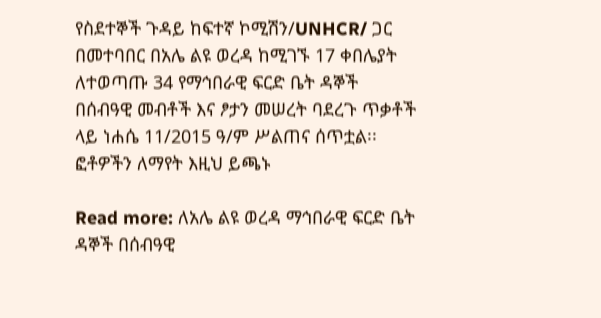የስደተኞች ጉዳይ ከፍተኛ ኮሚሽን/UNHCR/ ጋር በመተባበር በአሌ ልዩ ወረዳ ከሚገኙ 17 ቀበሌያት ለተወጣጡ 34 የማኅበራዊ ፍርድ ቤት ዳኞች በሰብዓዊ መብቶች እና ፆታን መሠረት ባደረጉ ጥቃቶች ላይ ነሐሴ 11/2015 ዓ/ም ሥልጠና ሰጥቷል፡፡  ፎቶዎችን ለማየት እዚህ ይጫኑ

Read more: ለአሌ ልዩ ወረዳ ማኅበራዊ ፍርድ ቤት ዳኞች በሰብዓዊ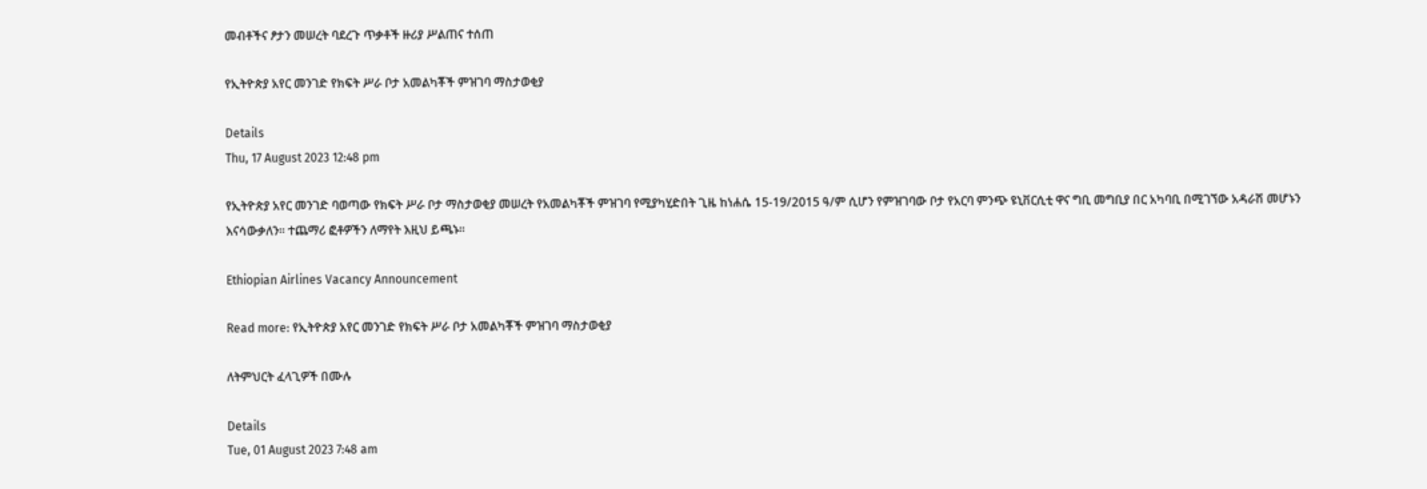መብቶችና ፆታን መሠረት ባደረጉ ጥቃቶች ዙሪያ ሥልጠና ተሰጠ

የኢትዮጵያ አየር መንገድ የክፍት ሥራ ቦታ አመልካቾች ምዝገባ ማስታወቂያ

Details
Thu, 17 August 2023 12:48 pm

የኢትዮጵያ አየር መንገድ ባወጣው የክፍት ሥራ ቦታ ማስታወቂያ መሠረት የአመልካቾች ምዝገባ የሚያካሂድበት ጊዜ ከነሐሴ 15-19/2015 ዓ/ም ሲሆን የምዝገባው ቦታ የአርባ ምንጭ ዩኒቨርሲቲ ዋና ግቢ መግቢያ በር አካባቢ በሚገኘው አዳራሽ መሆኑን እናሳውቃለን፡፡ ተጨማሪ ፎቶዎችን ለማየት እዚህ ይጫኑ፡፡

Ethiopian Airlines Vacancy Announcement

Read more: የኢትዮጵያ አየር መንገድ የክፍት ሥራ ቦታ አመልካቾች ምዝገባ ማስታወቂያ

ለትምህርት ፈላጊዎች በሙሉ

Details
Tue, 01 August 2023 7:48 am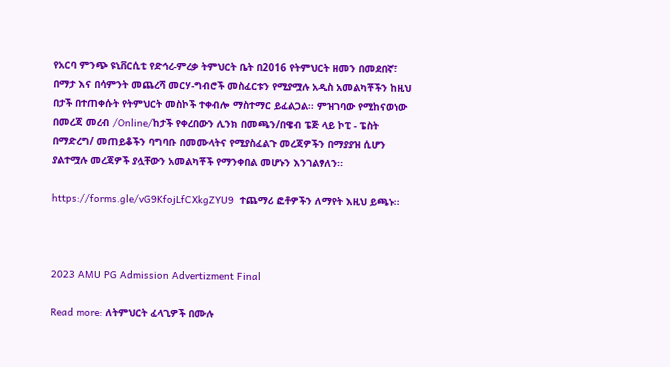የአርባ ምንጭ ዩኒቨርሲቲ የድኅረ-ምረቃ ትምህርት ቤት በ2016 የትምህርት ዘመን በመደበኛ፣ በማታ እና በሳምንት መጨረሻ መርሃ-ግብሮች መስፈርቱን የሚያሟሉ አዲስ አመልካቾችን ከዚህ በታች በተጠቀሱት የትምህርት መስኮች ተቀብሎ ማስተማር ይፈልጋል፡፡ ምዝገባው የሚከናወነው በመረጃ መረብ /Online/ከታች የቀረበውን ሊንክ በመጫን/በዌብ ፔጅ ላይ ኮፒ - ፔስት በማድረግ/ መጠይቆችን ባግባቡ በመሙላትና የሚያስፈልጉ መረጃዎችን በማያያዝ ሲሆን ያልተሟሉ መረጃዎች ያሏቸውን አመልካቾች የማንቀበል መሆኑን እንገልፃለን፡፡

https://forms.gle/vG9KfojLfCXkgZYU9  ተጨማሪ ፎቶዎችን ለማየት እዚህ ይጫኑ፡፡



2023 AMU PG Admission Advertizment Final

Read more: ለትምህርት ፈላጊዎች በሙሉ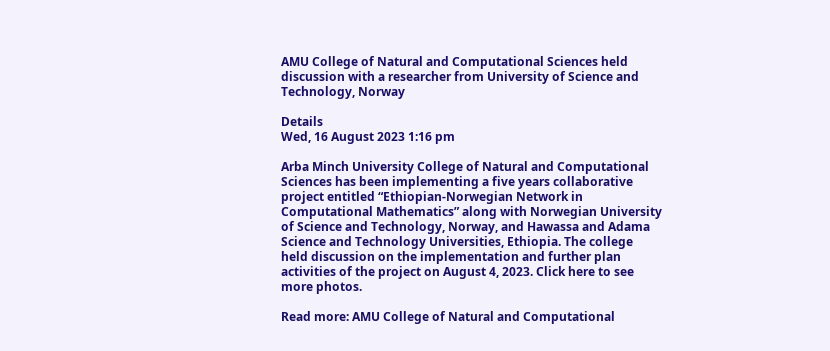AMU College of Natural and Computational Sciences held discussion with a researcher from University of Science and Technology, Norway

Details
Wed, 16 August 2023 1:16 pm

Arba Minch University College of Natural and Computational Sciences has been implementing a five years collaborative project entitled “Ethiopian-Norwegian Network in Computational Mathematics” along with Norwegian University of Science and Technology, Norway, and Hawassa and Adama Science and Technology Universities, Ethiopia. The college held discussion on the implementation and further plan activities of the project on August 4, 2023. Click here to see more photos.

Read more: AMU College of Natural and Computational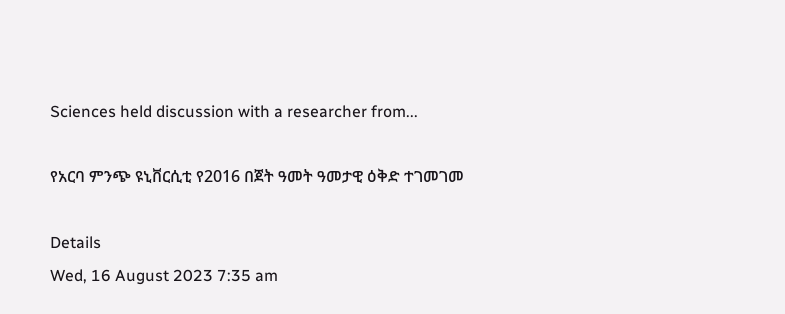Sciences held discussion with a researcher from...

የአርባ ምንጭ ዩኒቨርሲቲ የ2016 በጀት ዓመት ዓመታዊ ዕቅድ ተገመገመ

Details
Wed, 16 August 2023 7:35 am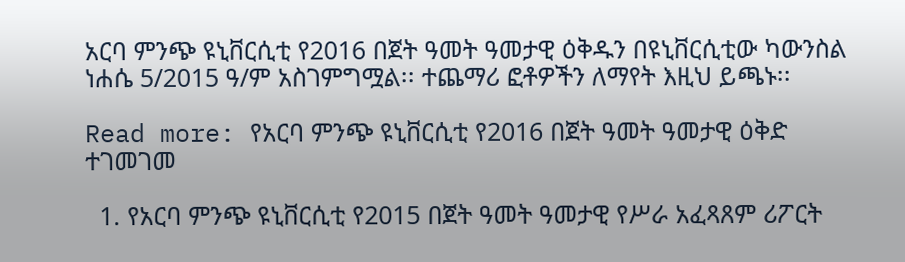አርባ ምንጭ ዩኒቨርሲቲ የ2016 በጀት ዓመት ዓመታዊ ዕቅዱን በዩኒቨርሲቲው ካውንስል ነሐሴ 5/2015 ዓ/ም አስገምግሟል፡፡ ተጨማሪ ፎቶዎችን ለማየት እዚህ ይጫኑ፡፡

Read more: የአርባ ምንጭ ዩኒቨርሲቲ የ2016 በጀት ዓመት ዓመታዊ ዕቅድ ተገመገመ

  1. የአርባ ምንጭ ዩኒቨርሲቲ የ2015 በጀት ዓመት ዓመታዊ የሥራ አፈጻጸም ሪፖርት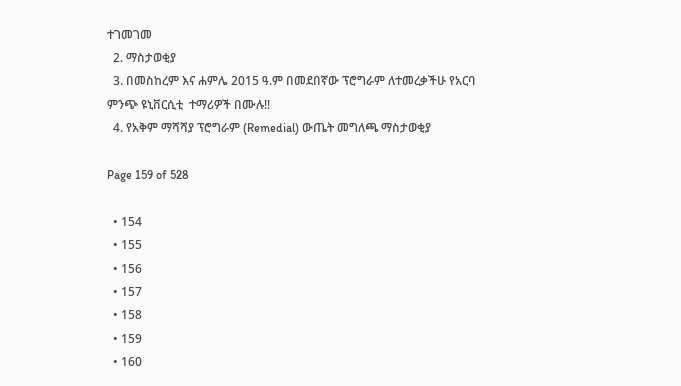ተገመገመ
  2. ማስታወቂያ
  3. በመስከረም እና ሐምሌ 2015 ዓ.ም በመደበኛው ፕሮግራም ለተመረቃችሁ የአርባ ምንጭ ዩኒቨርሲቲ  ተማሪዎች በሙሉ!!
  4. የአቅም ማሻሻያ ፕሮግራም (Remedial) ውጤት መግለጫ ማስታወቂያ

Page 159 of 528

  • 154
  • 155
  • 156
  • 157
  • 158
  • 159
  • 160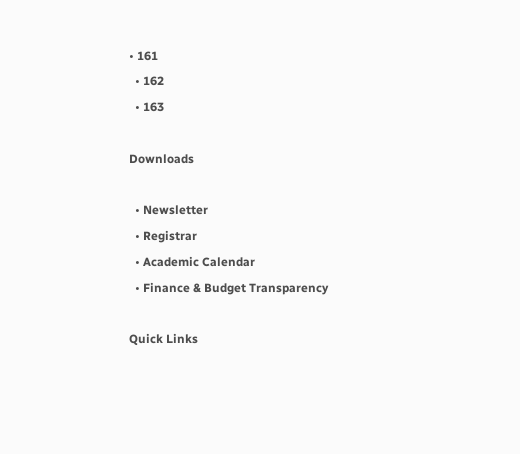• 161
  • 162
  • 163

Downloads

  • Newsletter
  • Registrar
  • Academic Calendar
  • Finance & Budget Transparency

Quick Links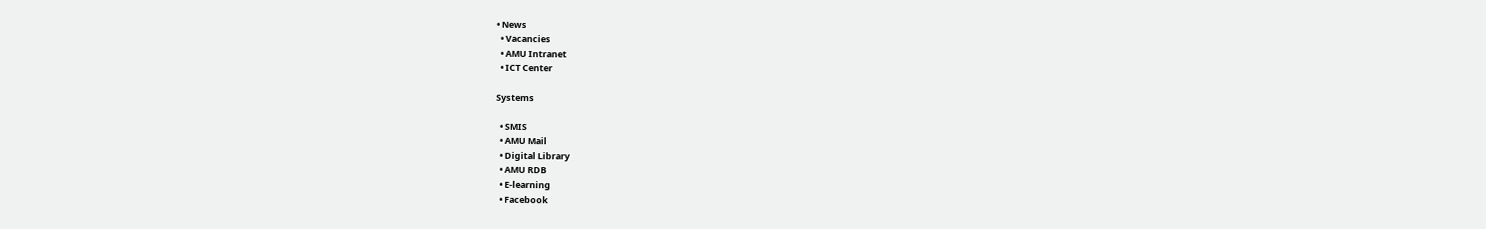• News
  • Vacancies
  • AMU Intranet
  • ICT Center

Systems

  • SMIS
  • AMU Mail
  • Digital Library
  • AMU RDB
  • E-learning
  • Facebook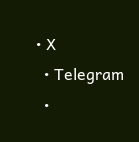• X
  • Telegram
  •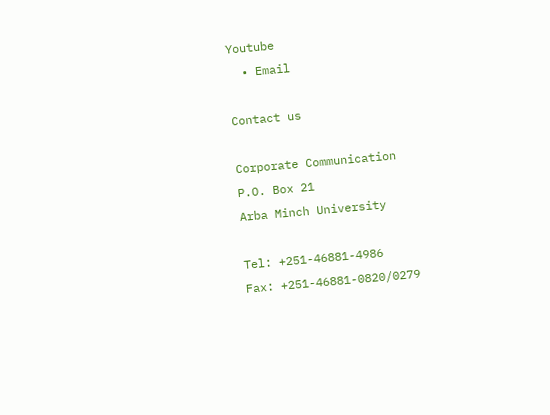Youtube
  • Email

Contact us

Corporate Communication
P.O. Box 21
Arba Minch University

Tel: +251-46881-4986
Fax: +251-46881-0820/0279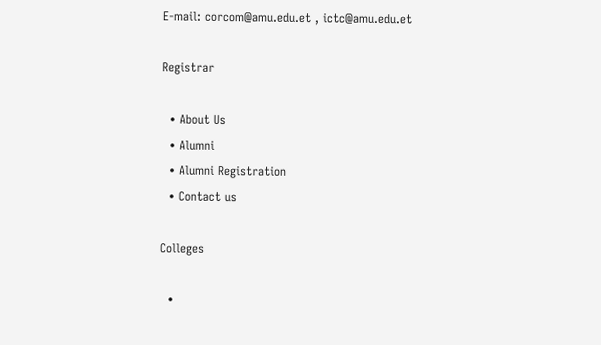E-mail: corcom@amu.edu.et , ictc@amu.edu.et

Registrar

  • About Us
  • Alumni
  • Alumni Registration
  • Contact us

Colleges

  •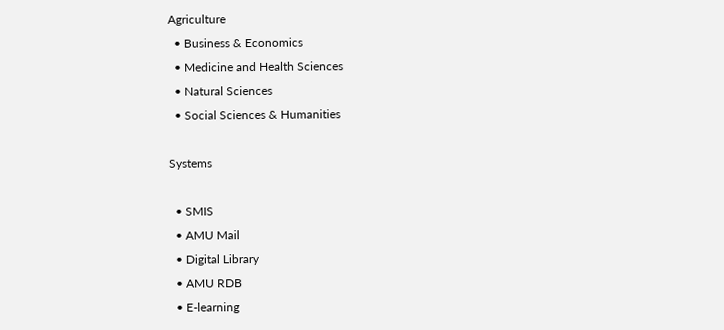Agriculture
  • Business & Economics
  • Medicine and Health Sciences
  • Natural Sciences
  • Social Sciences & Humanities

Systems

  • SMIS
  • AMU Mail
  • Digital Library
  • AMU RDB
  • E-learning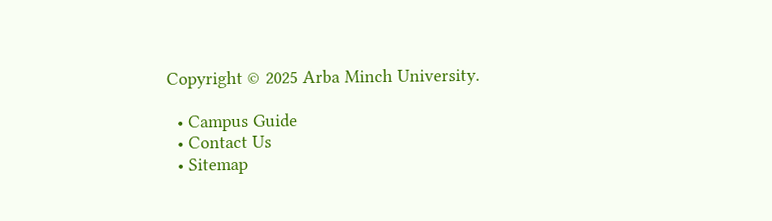Copyright © 2025 Arba Minch University.

  • Campus Guide
  • Contact Us
  • Sitemap